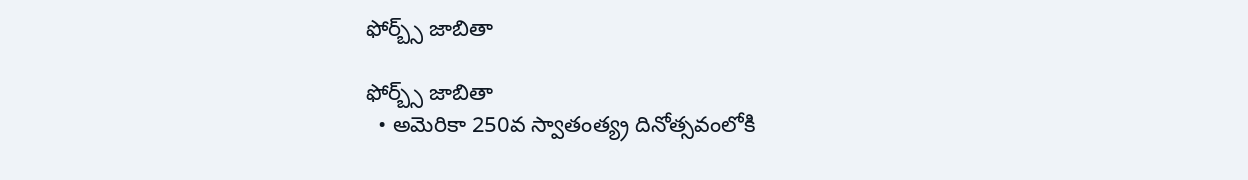ఫోర్బ్స్‌ జాబితా

ఫోర్బ్స్‌ జాబితా
  • అమెరికా 250వ స్వాతంత్య్ర దినోత్సవంలోకి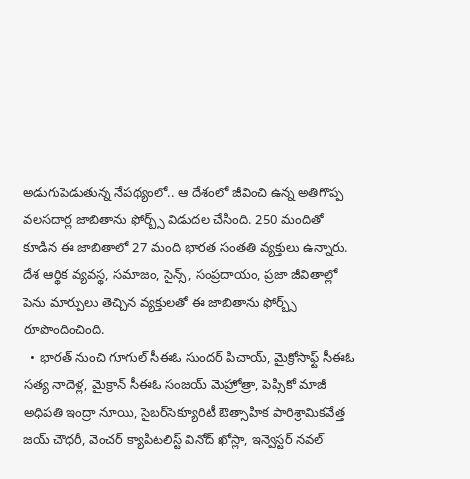అడుగుపెడుతున్న నేపథ్యంలో.. ఆ దేశంలో జీవించి ఉన్న అతిగొప్ప వలసదార్ల జాబితాను ఫోర్బ్స్‌ విడుదల చేసింది. 250 మందితో కూడిన ఈ జాబితాలో 27 మంది భారత సంతతి వ్యక్తులు ఉన్నారు. దేశ ఆర్థిక వ్యవస్థ, సమాజం, సైన్స్, సంప్రదాయం, ప్రజా జీవితాల్లో పెను మార్పులు తెచ్చిన వ్యక్తులతో ఈ జాబితాను ఫోర్బ్స్‌ రూపొందించింది.
  • భారత్‌ నుంచి గూగుల్‌ సీఈఓ సుందర్‌ పిచాయ్, మైక్రోసాఫ్ట్‌ సీఈఓ సత్య నాదెళ్ల, మైక్రాన్‌ సీఈఓ సంజయ్‌ మెహ్రోత్రా, పెప్సికో మాజీ అధిపతి ఇంద్రా నూయి, సైబర్‌సెక్యూరిటీ ఔత్సాహిక పారిశ్రామికవేత్త జయ్‌ చౌధరీ, వెంచర్‌ క్యాపిటలిస్ట్‌ వినోద్‌ ఖోస్లా, ఇన్వెస్టర్‌ నవల్‌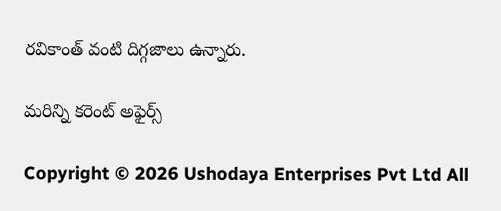రవికాంత్‌ వంటి దిగ్గజాలు ఉన్నారు.

మరిన్ని కరెంట్ అఫైర్స్

Copyright © 2026 Ushodaya Enterprises Pvt Ltd All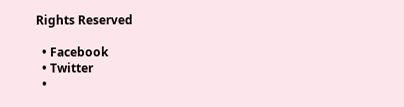Rights Reserved

  • Facebook
  • Twitter
  •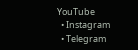YouTube
  • Instagram
  • Telegram